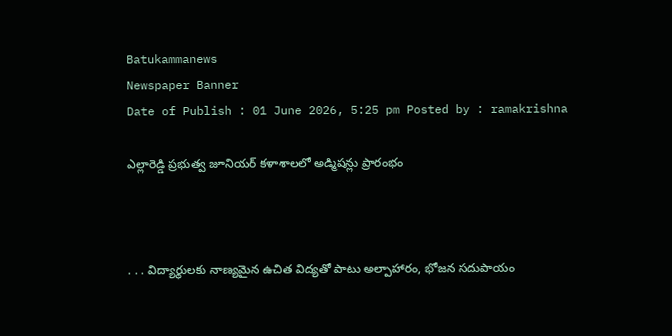Batukammanews
Newspaper Banner
Date of Publish : 01 June 2026, 5:25 pm Posted by : ramakrishna

ఎల్లారెడ్డి ప్రభుత్వ జూనియర్ కళాశాలలో అడ్మిషన్లు ప్రారంభం



. . . విద్యార్థులకు నాణ్యమైన ఉచిత విద్యతో పాటు అల్పాహారం, భోజన సదుపాయం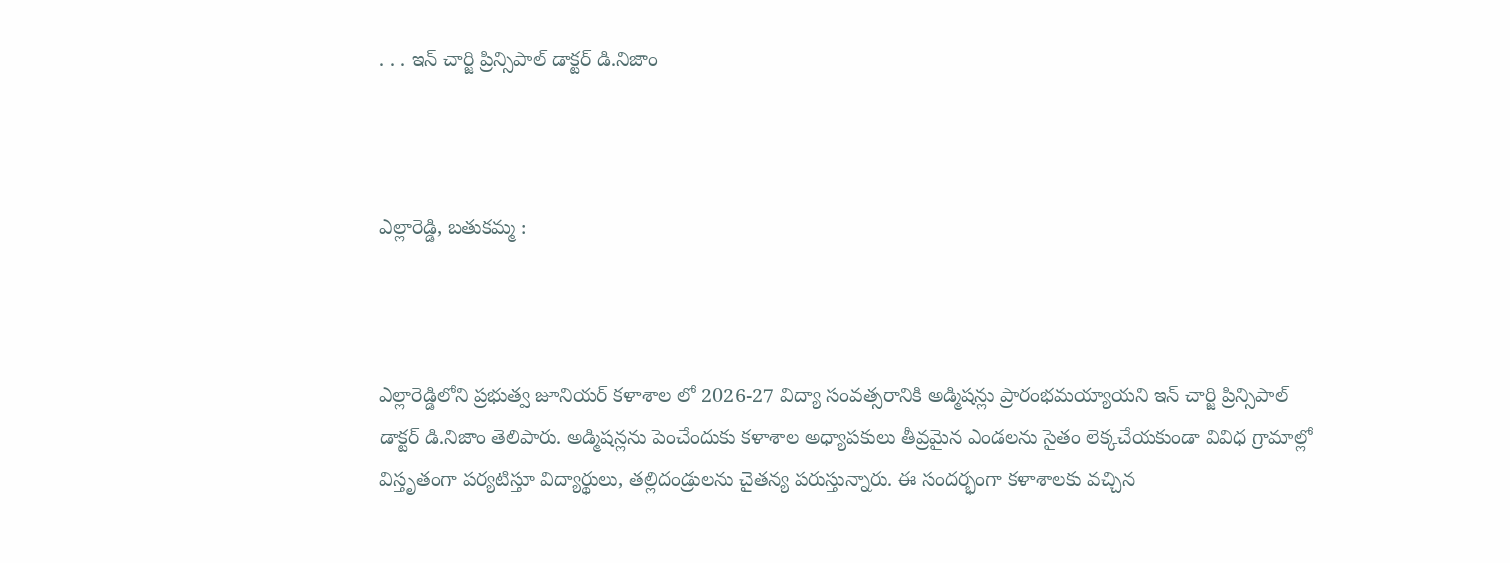. . . ఇన్ చార్జి ప్రిన్సిపాల్ డాక్టర్ డి.నిజాం



ఎల్లారెడ్డి, బతుకమ్మ :



ఎల్లారెడ్డిలోని ప్రభుత్వ జూనియర్ కళాశాల లో 2026-27 విద్యా సంవత్సరానికి అడ్మిషన్లు ప్రారంభమయ్యాయని ఇన్ చార్జి ప్రిన్సిపాల్ డాక్టర్ డి.నిజాం తెలిపారు. అడ్మిషన్లను పెంచేందుకు కళాశాల అధ్యాపకులు తీవ్రమైన ఎండలను సైతం లెక్కచేయకుండా వివిధ గ్రామాల్లో విస్తృతంగా పర్యటిస్తూ విద్యార్థులు, తల్లిదండ్రులను చైతన్య పరుస్తున్నారు. ఈ సందర్భంగా కళాశాలకు వచ్చిన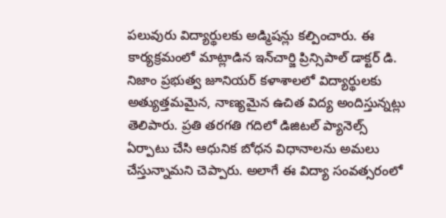పలువురు విద్యార్థులకు అడ్మిషన్లు కల్పించారు. ఈ కార్యక్రమంలో మాట్లాడిన ఇన్‌చార్జి ప్రిన్సిపాల్ డాక్టర్ డి. నిజాం ప్రభుత్వ జూనియర్ కళాశాలలో విద్యార్థులకు అత్యుత్తమమైన, నాణ్యమైన ఉచిత విద్య అందిస్తున్నట్లు తెలిపారు. ప్రతి తరగతి గదిలో డిజిటల్ ప్యానెల్స్ ఏర్పాటు చేసి ఆధునిక బోధన విధానాలను అమలు చేస్తున్నామని చెప్పారు. అలాగే ఈ విద్యా సంవత్సరంలో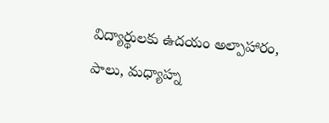విద్యార్థులకు ఉదయం అల్పాహారం, పాలు, మధ్యాహ్న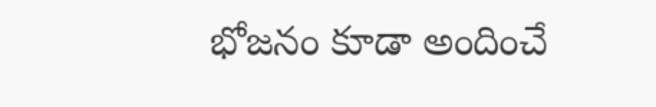భోజనం కూడా అందించే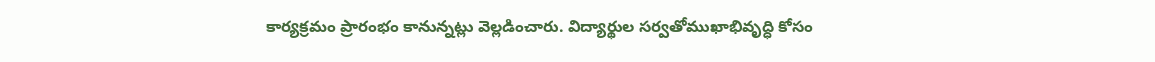కార్యక్రమం ప్రారంభం కానున్నట్లు వెల్లడించారు. విద్యార్థుల సర్వతోముఖాభివృద్ధి కోసం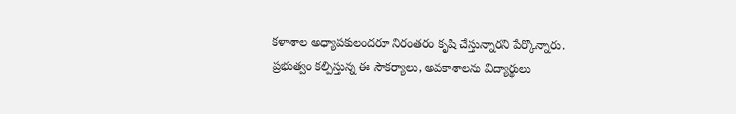కళాశాల అధ్యాపకులందరూ నిరంతరం కృషి చేస్తున్నారని పేర్కొన్నారు. ప్రభుత్వం కల్పిస్తున్న ఈ సౌకర్యాలు, అవకాశాలను విద్యార్థులు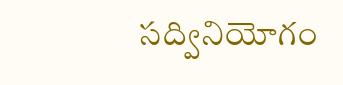సద్వినియోగం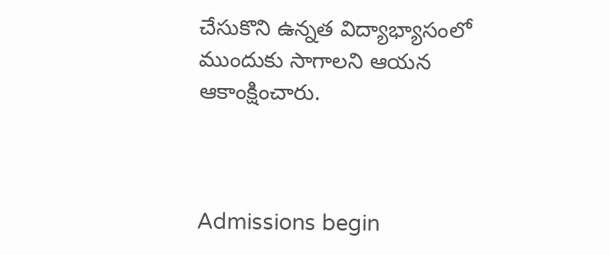చేసుకొని ఉన్నత విద్యాభ్యాసంలో ముందుకు సాగాలని ఆయన ఆకాంక్షించారు.



Admissions begin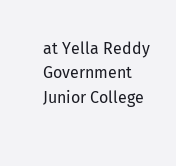at Yella Reddy Government Junior College